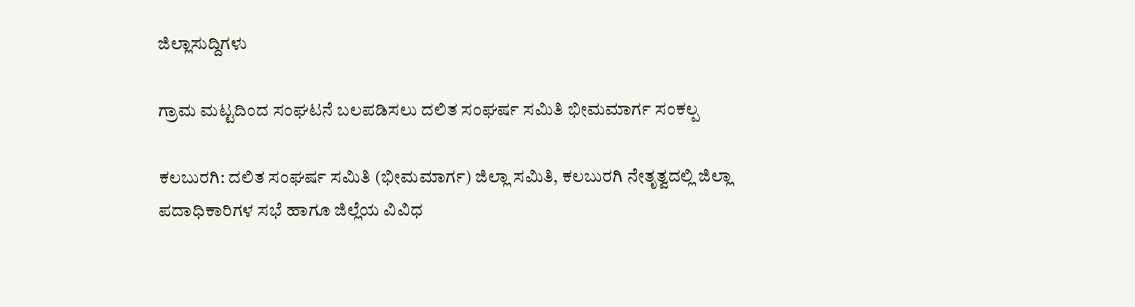ಜಿಲ್ಲಾಸುದ್ದಿಗಳು

ಗ್ರಾಮ ಮಟ್ಟದಿಂದ ಸಂಘಟನೆ ಬಲಪಡಿಸಲು ದಲಿತ ಸಂಘರ್ಷ ಸಮಿತಿ ಭೀಮಮಾರ್ಗ ಸಂಕಲ್ಪ

ಕಲಬುರಗಿ: ದಲಿತ ಸಂಘರ್ಷ ಸಮಿತಿ (ಭೀಮಮಾರ್ಗ) ಜಿಲ್ಲಾ ಸಮಿತಿ, ಕಲಬುರಗಿ ನೇತೃತ್ವದಲ್ಲಿ ಜಿಲ್ಲಾ ಪದಾಧಿಕಾರಿಗಳ ಸಭೆ ಹಾಗೂ ಜಿಲ್ಲೆಯ ವಿವಿಧ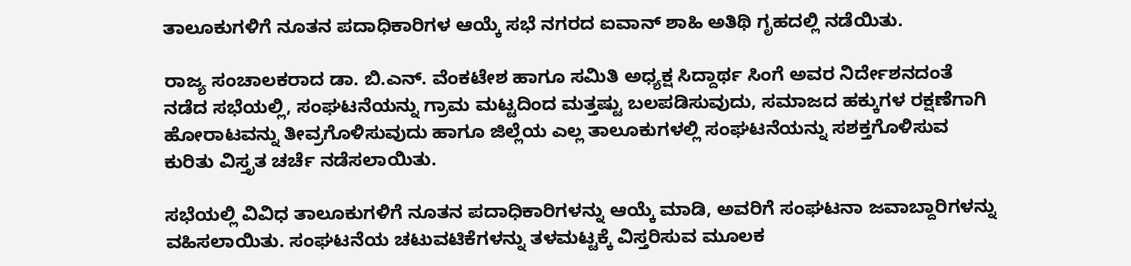ತಾಲೂಕುಗಳಿಗೆ ನೂತನ ಪದಾಧಿಕಾರಿಗಳ ಆಯ್ಕೆ ಸಭೆ ನಗರದ ಐವಾನ್ ಶಾಹಿ ಅತಿಥಿ ಗೃಹದಲ್ಲಿ ನಡೆಯಿತು.

ರಾಜ್ಯ ಸಂಚಾಲಕರಾದ ಡಾ. ಬಿ.ಎನ್. ವೆಂಕಟೇಶ ಹಾಗೂ ಸಮಿತಿ ಅಧ್ಯಕ್ಷ ಸಿದ್ದಾರ್ಥ ಸಿಂಗೆ ಅವರ ನಿರ್ದೇಶನದಂತೆ ನಡೆದ ಸಭೆಯಲ್ಲಿ, ಸಂಘಟನೆಯನ್ನು ಗ್ರಾಮ ಮಟ್ಟದಿಂದ ಮತ್ತಷ್ಟು ಬಲಪಡಿಸುವುದು, ಸಮಾಜದ ಹಕ್ಕುಗಳ ರಕ್ಷಣೆಗಾಗಿ ಹೋರಾಟವನ್ನು ತೀವ್ರಗೊಳಿಸುವುದು ಹಾಗೂ ಜಿಲ್ಲೆಯ ಎಲ್ಲ ತಾಲೂಕುಗಳಲ್ಲಿ ಸಂಘಟನೆಯನ್ನು ಸಶಕ್ತಗೊಳಿಸುವ ಕುರಿತು ವಿಸ್ತೃತ ಚರ್ಚೆ ನಡೆಸಲಾಯಿತು.

ಸಭೆಯಲ್ಲಿ ವಿವಿಧ ತಾಲೂಕುಗಳಿಗೆ ನೂತನ ಪದಾಧಿಕಾರಿಗಳನ್ನು ಆಯ್ಕೆ ಮಾಡಿ, ಅವರಿಗೆ ಸಂಘಟನಾ ಜವಾಬ್ದಾರಿಗಳನ್ನು ವಹಿಸಲಾಯಿತು. ಸಂಘಟನೆಯ ಚಟುವಟಿಕೆಗಳನ್ನು ತಳಮಟ್ಟಕ್ಕೆ ವಿಸ್ತರಿಸುವ ಮೂಲಕ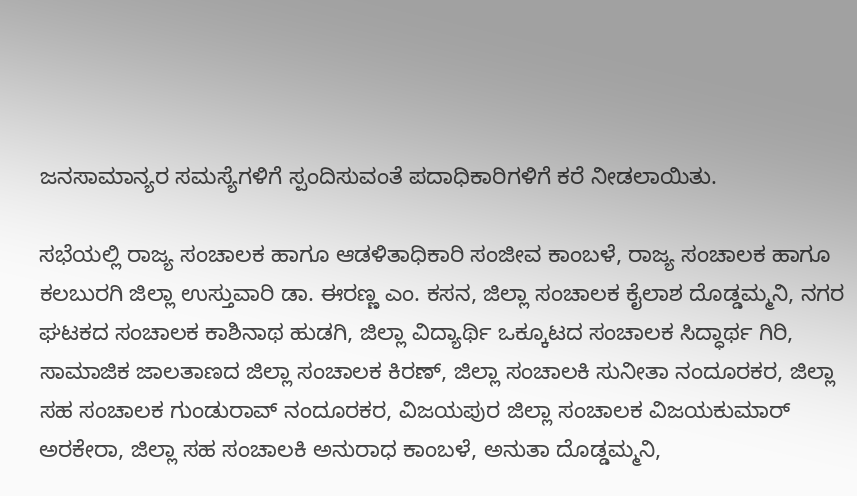ಜನಸಾಮಾನ್ಯರ ಸಮಸ್ಯೆಗಳಿಗೆ ಸ್ಪಂದಿಸುವಂತೆ ಪದಾಧಿಕಾರಿಗಳಿಗೆ ಕರೆ ನೀಡಲಾಯಿತು.

ಸಭೆಯಲ್ಲಿ ರಾಜ್ಯ ಸಂಚಾಲಕ ಹಾಗೂ ಆಡಳಿತಾಧಿಕಾರಿ ಸಂಜೀವ ಕಾಂಬಳೆ, ರಾಜ್ಯ ಸಂಚಾಲಕ ಹಾಗೂ ಕಲಬುರಗಿ ಜಿಲ್ಲಾ ಉಸ್ತುವಾರಿ ಡಾ. ಈರಣ್ಣ ಎಂ. ಕಸನ, ಜಿಲ್ಲಾ ಸಂಚಾಲಕ ಕೈಲಾಶ ದೊಡ್ಡಮ್ಮನಿ, ನಗರ ಘಟಕದ ಸಂಚಾಲಕ ಕಾಶಿನಾಥ ಹುಡಗಿ, ಜಿಲ್ಲಾ ವಿದ್ಯಾರ್ಥಿ ಒಕ್ಕೂಟದ ಸಂಚಾಲಕ ಸಿದ್ಧಾರ್ಥ ಗಿರಿ, ಸಾಮಾಜಿಕ ಜಾಲತಾಣದ ಜಿಲ್ಲಾ ಸಂಚಾಲಕ ಕಿರಣ್, ಜಿಲ್ಲಾ ಸಂಚಾಲಕಿ ಸುನೀತಾ ನಂದೂರಕರ, ಜಿಲ್ಲಾ ಸಹ ಸಂಚಾಲಕ ಗುಂಡುರಾವ್ ನಂದೂರಕರ, ವಿಜಯಪುರ ಜಿಲ್ಲಾ ಸಂಚಾಲಕ ವಿಜಯಕುಮಾರ್ ಅರಕೇರಾ, ಜಿಲ್ಲಾ ಸಹ ಸಂಚಾಲಕಿ ಅನುರಾಧ ಕಾಂಬಳೆ, ಅನುತಾ ದೊಡ್ಡಮ್ಮನಿ,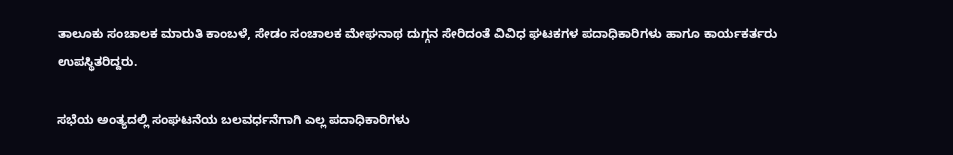ತಾಲೂಕು ಸಂಚಾಲಕ ಮಾರುತಿ ಕಾಂಬಳೆ, ಸೇಡಂ ಸಂಚಾಲಕ ಮೇಘನಾಥ ದುಗ್ಗನ ಸೇರಿದಂತೆ ವಿವಿಧ ಘಟಕಗಳ ಪದಾಧಿಕಾರಿಗಳು ಹಾಗೂ ಕಾರ್ಯಕರ್ತರು ಉಪಸ್ಥಿತರಿದ್ದರು.

ಸಭೆಯ ಅಂತ್ಯದಲ್ಲಿ ಸಂಘಟನೆಯ ಬಲವರ್ಧನೆಗಾಗಿ ಎಲ್ಲ ಪದಾಧಿಕಾರಿಗಳು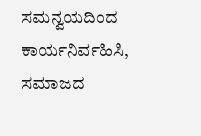ಸಮನ್ವಯದಿಂದ ಕಾರ್ಯನಿರ್ವಹಿಸಿ, ಸಮಾಜದ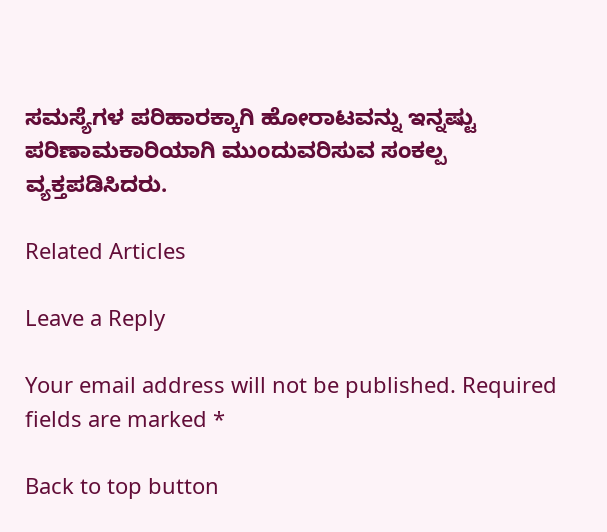ಸಮಸ್ಯೆಗಳ ಪರಿಹಾರಕ್ಕಾಗಿ ಹೋರಾಟವನ್ನು ಇನ್ನಷ್ಟು ಪರಿಣಾಮಕಾರಿಯಾಗಿ ಮುಂದುವರಿಸುವ ಸಂಕಲ್ಪ ವ್ಯಕ್ತಪಡಿಸಿದರು.

Related Articles

Leave a Reply

Your email address will not be published. Required fields are marked *

Back to top button